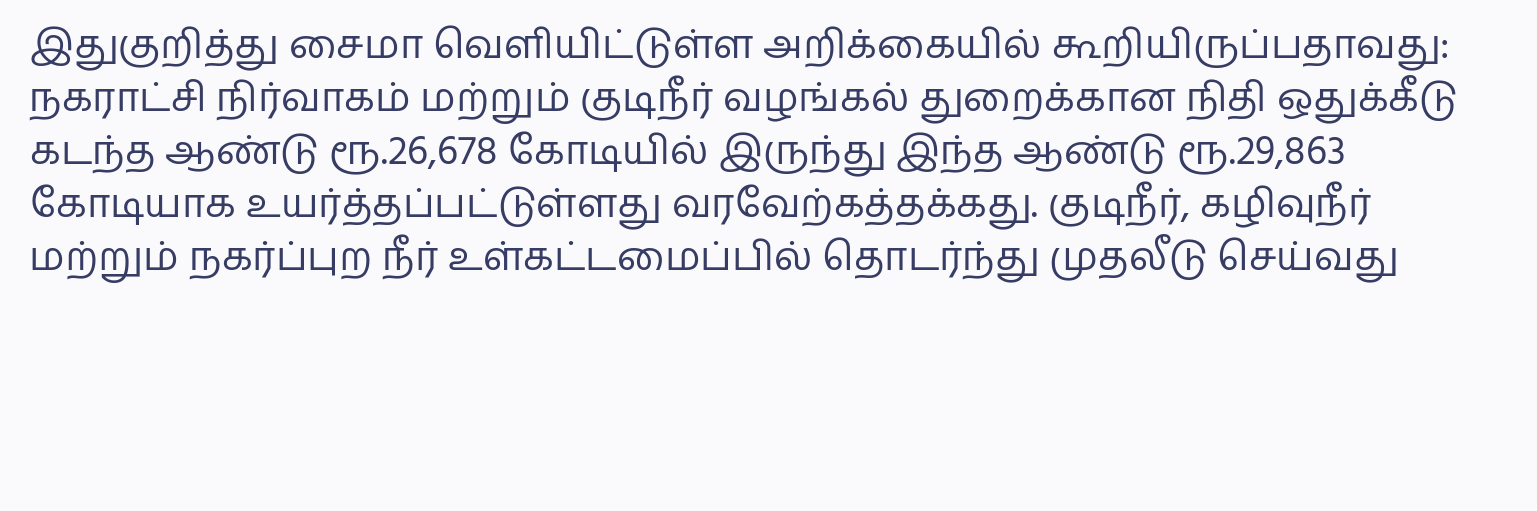இதுகுறித்து சைமா வெளியிட்டுள்ள அறிக்கையில் கூறியிருப்பதாவது:
நகராட்சி நிர்வாகம் மற்றும் குடிநீர் வழங்கல் துறைக்கான நிதி ஒதுக்கீடு கடந்த ஆண்டு ரூ.26,678 கோடியில் இருந்து இந்த ஆண்டு ரூ.29,863 கோடியாக உயர்த்தப்பட்டுள்ளது வரவேற்கத்தக்கது. குடிநீர், கழிவுநீர் மற்றும் நகர்ப்புற நீர் உள்கட்டமைப்பில் தொடர்ந்து முதலீடு செய்வது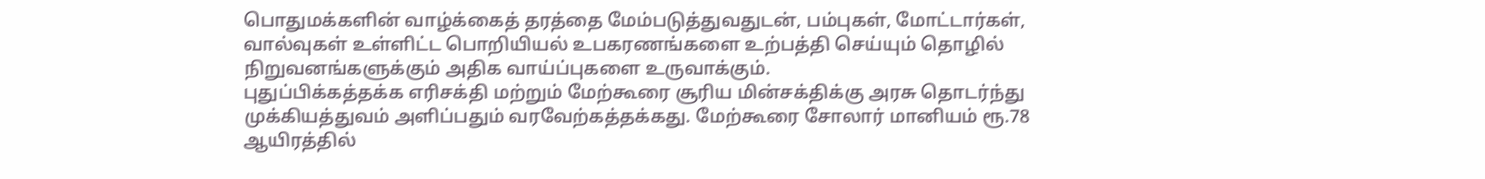பொதுமக்களின் வாழ்க்கைத் தரத்தை மேம்படுத்துவதுடன், பம்புகள், மோட்டார்கள், வால்வுகள் உள்ளிட்ட பொறியியல் உபகரணங்களை உற்பத்தி செய்யும் தொழில் நிறுவனங்களுக்கும் அதிக வாய்ப்புகளை உருவாக்கும்.
புதுப்பிக்கத்தக்க எரிசக்தி மற்றும் மேற்கூரை சூரிய மின்சக்திக்கு அரசு தொடர்ந்து முக்கியத்துவம் அளிப்பதும் வரவேற்கத்தக்கது. மேற்கூரை சோலார் மானியம் ரூ.78 ஆயிரத்தில்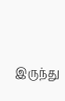இருந்து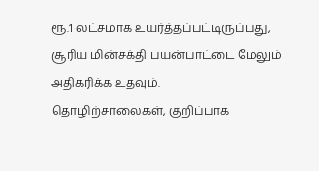ரூ.1 லட்சமாக உயர்த்தப்பட்டிருப்பது, சூரிய மின்சக்தி பயன்பாட்டை மேலும் அதிகரிக்க உதவும்.
தொழிற்சாலைகள், குறிப்பாக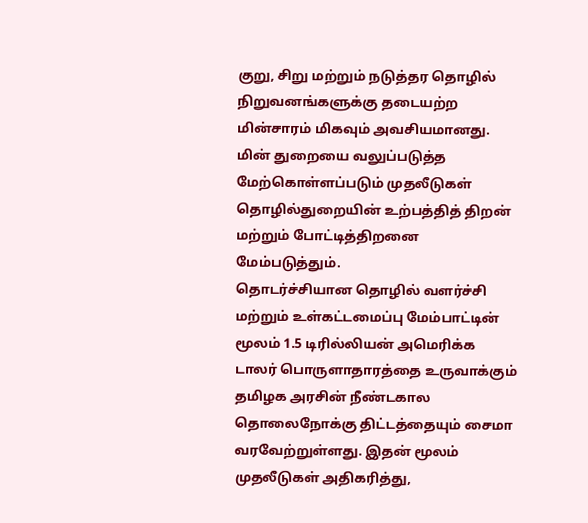குறு, சிறு மற்றும் நடுத்தர தொழில் நிறுவனங்களுக்கு தடையற்ற மின்சாரம் மிகவும் அவசியமானது. மின் துறையை வலுப்படுத்த மேற்கொள்ளப்படும் முதலீடுகள் தொழில்துறையின் உற்பத்தித் திறன் மற்றும் போட்டித்திறனை மேம்படுத்தும்.
தொடர்ச்சியான தொழில் வளர்ச்சி மற்றும் உள்கட்டமைப்பு மேம்பாட்டின் மூலம் 1.5 டிரில்லியன் அமெரிக்க டாலர் பொருளாதாரத்தை உருவாக்கும் தமிழக அரசின் நீண்டகால தொலைநோக்கு திட்டத்தையும் சைமா வரவேற்றுள்ளது. இதன் மூலம் முதலீடுகள் அதிகரித்து,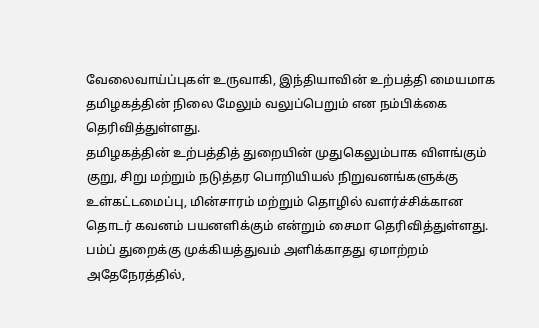வேலைவாய்ப்புகள் உருவாகி, இந்தியாவின் உற்பத்தி மையமாக தமிழகத்தின் நிலை மேலும் வலுப்பெறும் என நம்பிக்கை தெரிவித்துள்ளது.
தமிழகத்தின் உற்பத்தித் துறையின் முதுகெலும்பாக விளங்கும் குறு, சிறு மற்றும் நடுத்தர பொறியியல் நிறுவனங்களுக்கு உள்கட்டமைப்பு, மின்சாரம் மற்றும் தொழில் வளர்ச்சிக்கான தொடர் கவனம் பயனளிக்கும் என்றும் சைமா தெரிவித்துள்ளது.
பம்ப் துறைக்கு முக்கியத்துவம் அளிக்காதது ஏமாற்றம்
அதேநேரத்தில்,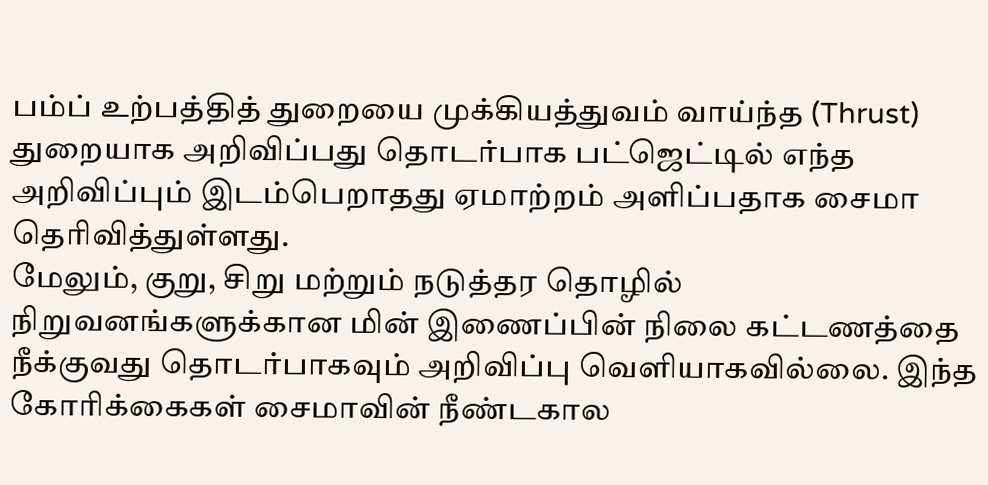பம்ப் உற்பத்தித் துறையை முக்கியத்துவம் வாய்ந்த (Thrust) துறையாக அறிவிப்பது தொடர்பாக பட்ஜெட்டில் எந்த அறிவிப்பும் இடம்பெறாதது ஏமாற்றம் அளிப்பதாக சைமா தெரிவித்துள்ளது.
மேலும், குறு, சிறு மற்றும் நடுத்தர தொழில் நிறுவனங்களுக்கான மின் இணைப்பின் நிலை கட்டணத்தை நீக்குவது தொடர்பாகவும் அறிவிப்பு வெளியாகவில்லை. இந்த கோரிக்கைகள் சைமாவின் நீண்டகால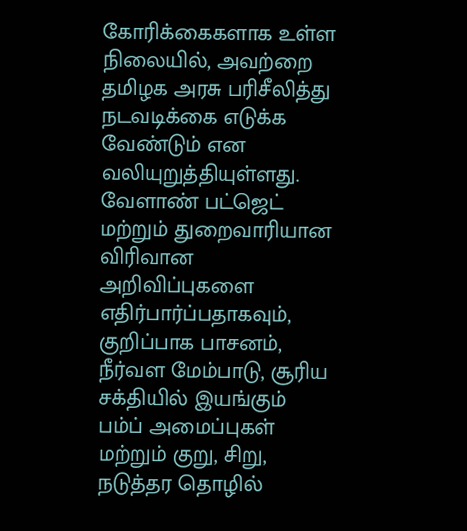கோரிக்கைகளாக உள்ள நிலையில், அவற்றை தமிழக அரசு பரிசீலித்து நடவடிக்கை எடுக்க வேண்டும் என வலியுறுத்தியுள்ளது.
வேளாண் பட்ஜெட் மற்றும் துறைவாரியான விரிவான அறிவிப்புகளை எதிர்பார்ப்பதாகவும், குறிப்பாக பாசனம், நீர்வள மேம்பாடு, சூரிய சக்தியில் இயங்கும் பம்ப் அமைப்புகள் மற்றும் குறு, சிறு, நடுத்தர தொழில்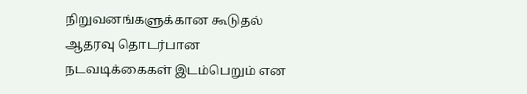நிறுவனங்களுக்கான கூடுதல் ஆதரவு தொடர்பான நடவடிக்கைகள் இடம்பெறும் என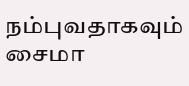நம்புவதாகவும் சைமா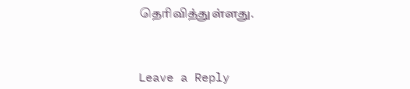தெரிவித்துள்ளது.



Leave a Reply